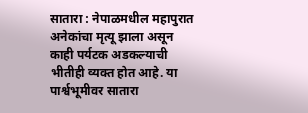सातारा : नेपाळमधील महापुरात अनेकांचा मृत्यू झाला असून काही पर्यटक अडकल्याची भीतीही व्यक्त होत आहे. या पार्श्वभूमीवर सातारा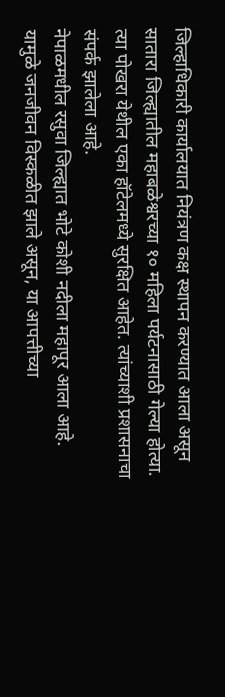जिल्हाधिकारी कार्यालयात नियंत्रण कक्ष स्थापन करण्यात आला असून सातारा जिल्ह्यातील महाबळेश्वरच्या १० महिला पर्यटनासाठी गेल्या होत्या. त्या पोखरा येथील एका हॉटेलमध्ये सुरक्षित आहेत. त्यांच्याशी प्रशासनाचा संपर्क झालेला आहे.
नेपाळमधील रसुवा जिल्ह्यात भोटे कोशी नदीला महापूर आला आहे. यामुळे जनजीवन विस्कळीत झाले असून, या आपत्तीच्या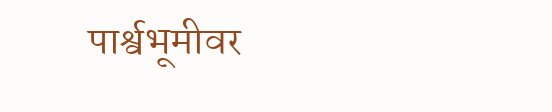पार्श्वभूमीवर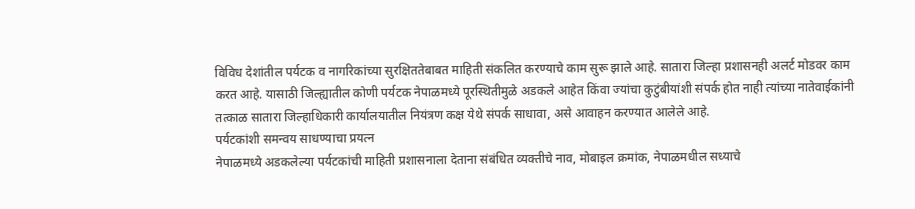विविध देशांतील पर्यटक व नागरिकांच्या सुरक्षिततेबाबत माहिती संकलित करण्याचे काम सुरू झाले आहे. सातारा जिल्हा प्रशासनही अलर्ट मोडवर काम करत आहे. यासाठी जिल्ह्यातील कोणी पर्यटक नेपाळमध्ये पूरस्थितीमुळे अडकले आहेत किंवा ज्यांचा कुटुंबीयांशी संपर्क होत नाही त्यांच्या नातेवाईकांनी तत्काळ सातारा जिल्हाधिकारी कार्यालयातील नियंत्रण कक्ष येथे संपर्क साधावा, असे आवाहन करण्यात आलेले आहे.
पर्यटकांशी समन्वय साधण्याचा प्रयत्न
नेपाळमध्ये अडकलेल्या पर्यटकांची माहिती प्रशासनाला देताना संबंधित व्यक्तीचे नाव, मोबाइल क्रमांक, नेपाळमधील सध्याचे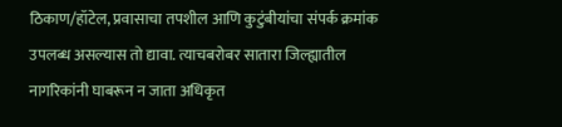ठिकाण/हॉटेल, प्रवासाचा तपशील आणि कुटुंबीयांचा संपर्क क्रमांक उपलब्ध असल्यास तो द्यावा. त्याचबरोबर सातारा जिल्ह्यातील नागरिकांनी घाबरून न जाता अधिकृत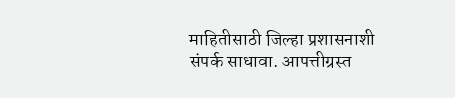माहितीसाठी जिल्हा प्रशासनाशी संपर्क साधावा. आपत्तीग्रस्त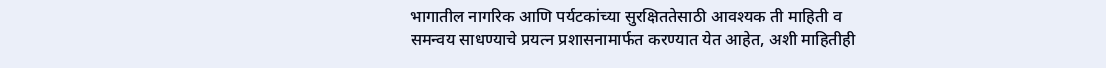भागातील नागरिक आणि पर्यटकांच्या सुरक्षिततेसाठी आवश्यक ती माहिती व समन्वय साधण्याचे प्रयत्न प्रशासनामार्फत करण्यात येत आहेत, अशी माहितीही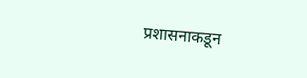प्रशासनाकडून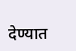देण्यात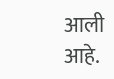आली आहे.